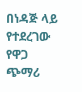በነዳጅ ላይ የተደረገው የዋጋ ጭማሪ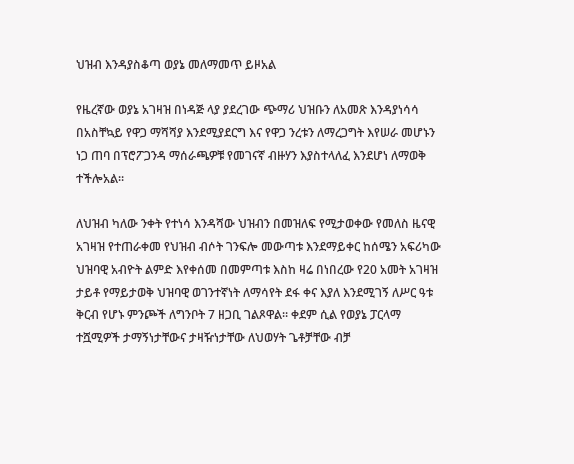ህዝብ እንዳያስቆጣ ወያኔ መለማመጥ ይዞአል

የዜረኛው ወያኔ አገዛዝ በነዳጅ ላያ ያደረገው ጭማሪ ህዝቡን ለአመጽ እንዳያነሳሳ በአስቸኳይ የዋጋ ማሻሻያ እንደሚያደርግ እና የዋጋ ንረቱን ለማረጋግት እየሠራ መሆኑን ነጋ ጠባ በፕሮፖጋንዳ ማሰራጫዎቹ የመገናኛ ብዙሃን እያስተላለፈ እንደሆነ ለማወቅ ተችሎአል።

ለህዝብ ካለው ንቀት የተነሳ እንዳሻው ህዝብን በመዝለፍ የሚታወቀው የመለስ ዜናዊ አገዛዝ የተጠራቀመ የህዝብ ብሶት ገንፍሎ መውጣቱ እንደማይቀር ከሰሜን አፍሪካው ህዝባዊ አብዮት ልምድ እየቀሰመ በመምጣቱ እስከ ዛሬ በነበረው የ20 አመት አገዛዝ ታይቶ የማይታወቅ ህዝባዊ ወገንተኛነት ለማሳየት ደፋ ቀና እያለ እንደሚገኝ ለሥር ዓቱ ቅርብ የሆኑ ምንጮች ለግንቦት 7 ዘጋቢ ገልጾዋል። ቀደም ሲል የወያኔ ፓርላማ ተሿሚዎች ታማኝነታቸውና ታዛዥነታቸው ለህወሃት ጌቶቻቸው ብቻ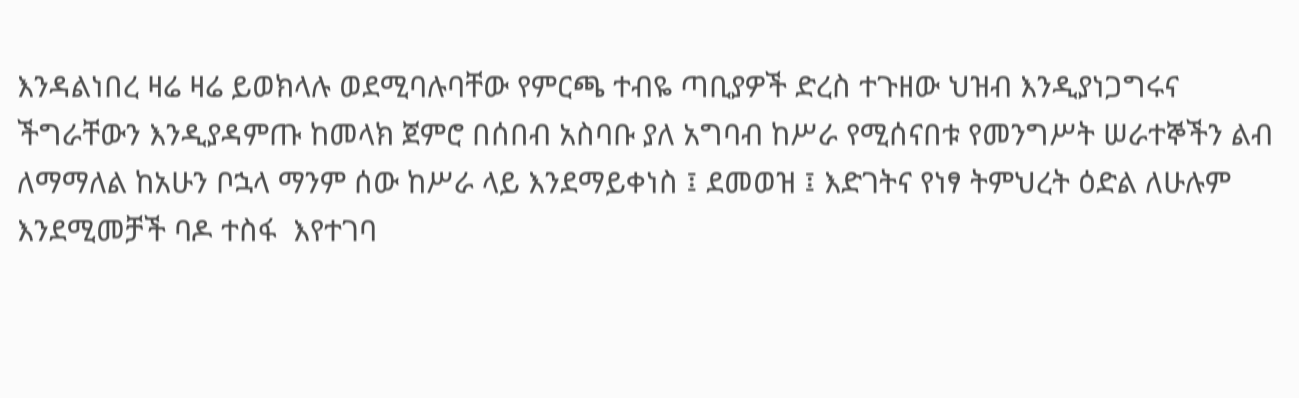እንዳልነበረ ዛሬ ዛሬ ይወክላሉ ወደሚባሉባቸው የምርጫ ተብዬ ጣቢያዎች ድረስ ተጉዘው ህዝብ እንዲያነጋግሩና ችግራቸውን እንዲያዳምጡ ከመላክ ጀምሮ በሰበብ አስባቡ ያለ አግባብ ከሥራ የሚሰናበቱ የመንግሥት ሠራተኞችን ልብ ለማማለል ከአሁን ቦኋላ ማንም ሰው ከሥራ ላይ እንደማይቀነስ ፤ ደመወዝ ፤ እድገትና የነፃ ትምህረት ዕድል ለሁሉም እንደሚመቻች ባዶ ተስፋ  እየተገባ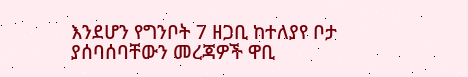እንደሆን የግንቦት 7 ዘጋቢ ከተለያየ ቦታ ያሰባሰባቸውን መረጃዎች ዋቢ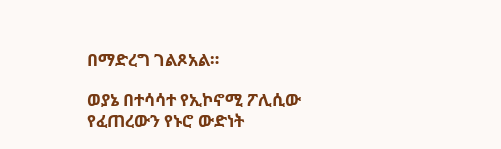በማድረግ ገልጾአል።

ወያኔ በተሳሳተ የኢኮኖሚ ፖሊሲው የፈጠረውን የኑሮ ውድነት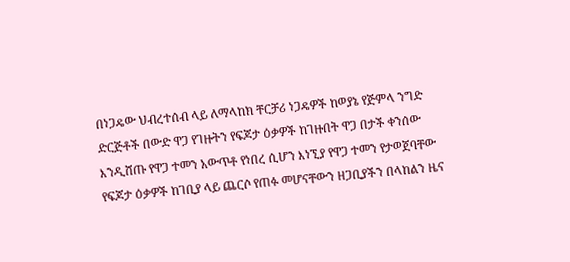በነጋዴው ህብረተሰብ ላይ ለማላከክ ቸርቻሪ ነጋዴዎች ከወያኔ የጅምላ ንግድ ድርጅቶች በውድ ዋጋ የገዙትን የፍጆታ ዕቃዎች ከገዙበት ዋጋ በታች ቀንሰው እንዲሸጡ የዋጋ ተመን አውጥቶ የነበረ ሲሆን እነኚያ የዋጋ ተመን የታወጀባቸው የፍጆታ ዕቃዎች ከገቢያ ላይ ጨርሶ የጠፉ መሆናቸውን ዘጋቢያችን በላከልን ዜና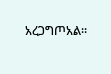አረጋግጦአል።